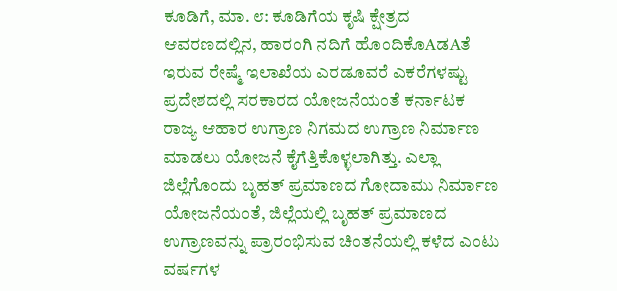ಕೂಡಿಗೆ, ಮಾ. ೮: ಕೂಡಿಗೆಯ ಕೃಷಿ ಕ್ಷೇತ್ರದ ಆವರಣದಲ್ಲಿನ, ಹಾರಂಗಿ ನದಿಗೆ ಹೊಂದಿಕೊAಡAತೆ ಇರುವ ರೇಷ್ಮೆ ಇಲಾಖೆಯ ಎರಡೂವರೆ ಎಕರೆಗಳಷ್ಟು ಪ್ರದೇಶದಲ್ಲಿ ಸರಕಾರದ ಯೋಜನೆಯಂತೆ ಕರ್ನಾಟಕ ರಾಜ್ಯ ಆಹಾರ ಉಗ್ರಾಣ ನಿಗಮದ ಉಗ್ರಾಣ ನಿರ್ಮಾಣ ಮಾಡಲು ಯೋಜನೆ ಕೈಗೆತ್ತಿಕೊಳ್ಳಲಾಗಿತ್ತು. ಎಲ್ಲಾ ಜಿಲ್ಲೆಗೊಂದು ಬೃಹತ್ ಪ್ರಮಾಣದ ಗೋದಾಮು ನಿರ್ಮಾಣ ಯೋಜನೆಯಂತೆ, ಜಿಲ್ಲೆಯಲ್ಲಿ ಬೃಹತ್ ಪ್ರಮಾಣದ ಉಗ್ರಾಣವನ್ನು ಪ್ರಾರಂಭಿಸುವ ಚಿಂತನೆಯಲ್ಲಿ ಕಳೆದ ಎಂಟು ವರ್ಷಗಳ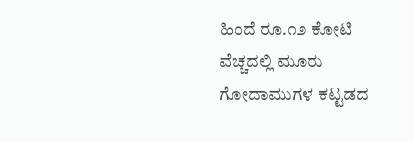ಹಿಂದೆ ರೂ.೧೨ ಕೋಟಿ ವೆಚ್ಚದಲ್ಲಿ ಮೂರು ಗೋದಾಮುಗಳ ಕಟ್ಟಡದ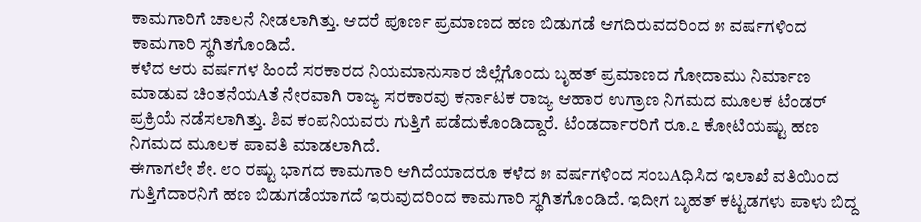ಕಾಮಗಾರಿಗೆ ಚಾಲನೆ ನೀಡಲಾಗಿತ್ತು. ಆದರೆ ಪೂರ್ಣ ಪ್ರಮಾಣದ ಹಣ ಬಿಡುಗಡೆ ಆಗದಿರುವದರಿಂದ ೫ ವರ್ಷಗಳಿಂದ ಕಾಮಗಾರಿ ಸ್ಥಗಿತಗೊಂಡಿದೆ.
ಕಳೆದ ಆರು ವರ್ಷಗಳ ಹಿಂದೆ ಸರಕಾರದ ನಿಯಮಾನುಸಾರ ಜಿಲ್ಲೆಗೊಂದು ಬೃಹತ್ ಪ್ರಮಾಣದ ಗೋದಾಮು ನಿರ್ಮಾಣ ಮಾಡುವ ಚಿಂತನೆಯAತೆ ನೇರವಾಗಿ ರಾಜ್ಯ ಸರಕಾರವು ಕರ್ನಾಟಕ ರಾಜ್ಯ ಆಹಾರ ಉಗ್ರಾಣ ನಿಗಮದ ಮೂಲಕ ಟೆಂಡರ್ ಪ್ರಕ್ರಿಯೆ ನಡೆಸಲಾಗಿತ್ತು. ಶಿವ ಕಂಪನಿಯವರು ಗುತ್ತಿಗೆ ಪಡೆದುಕೊಂಡಿದ್ದಾರೆ. ಟೆಂಡರ್ದಾರರಿಗೆ ರೂ.೭ ಕೋಟಿಯಷ್ಟು ಹಣ ನಿಗಮದ ಮೂಲಕ ಪಾವತಿ ಮಾಡಲಾಗಿದೆ.
ಈಗಾಗಲೇ ಶೇ. ೮೦ ರಷ್ಟು ಭಾಗದ ಕಾಮಗಾರಿ ಆಗಿದೆಯಾದರೂ ಕಳೆದ ೫ ವರ್ಷಗಳಿಂದ ಸಂಬAಧಿಸಿದ ಇಲಾಖೆ ವತಿಯಿಂದ ಗುತ್ತಿಗೆದಾರನಿಗೆ ಹಣ ಬಿಡುಗಡೆಯಾಗದೆ ಇರುವುದರಿಂದ ಕಾಮಗಾರಿ ಸ್ಥಗಿತಗೊಂಡಿದೆ. ಇದೀಗ ಬೃಹತ್ ಕಟ್ಟಡಗಳು ಪಾಳು ಬಿದ್ದ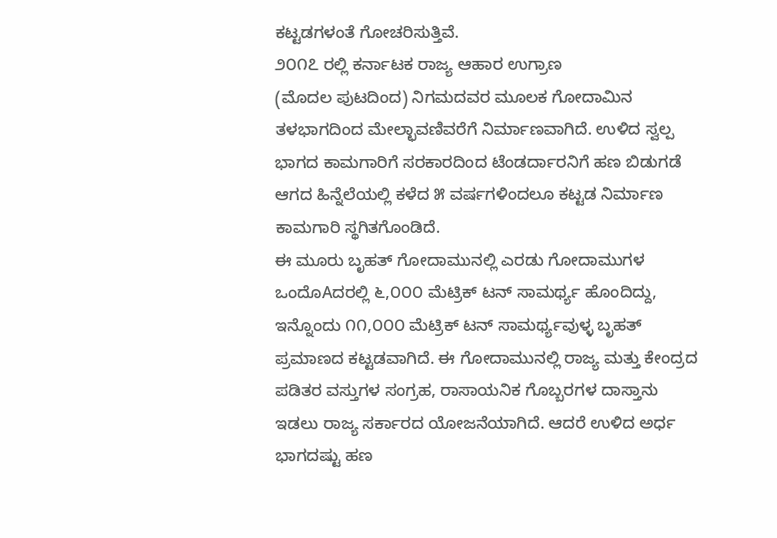ಕಟ್ಟಡಗಳಂತೆ ಗೋಚರಿಸುತ್ತಿವೆ.
೨೦೧೭ ರಲ್ಲಿ ಕರ್ನಾಟಕ ರಾಜ್ಯ ಆಹಾರ ಉಗ್ರಾಣ
(ಮೊದಲ ಪುಟದಿಂದ) ನಿಗಮದವರ ಮೂಲಕ ಗೋದಾಮಿನ ತಳಭಾಗದಿಂದ ಮೇಲ್ಛಾವಣಿವರೆಗೆ ನಿರ್ಮಾಣವಾಗಿದೆ. ಉಳಿದ ಸ್ವಲ್ಪ ಭಾಗದ ಕಾಮಗಾರಿಗೆ ಸರಕಾರದಿಂದ ಟೆಂಡರ್ದಾರನಿಗೆ ಹಣ ಬಿಡುಗಡೆ ಆಗದ ಹಿನ್ನೆಲೆಯಲ್ಲಿ ಕಳೆದ ೫ ವರ್ಷಗಳಿಂದಲೂ ಕಟ್ಟಡ ನಿರ್ಮಾಣ ಕಾಮಗಾರಿ ಸ್ಥಗಿತಗೊಂಡಿದೆ.
ಈ ಮೂರು ಬೃಹತ್ ಗೋದಾಮುನಲ್ಲಿ ಎರಡು ಗೋದಾಮುಗಳ ಒಂದೊAದರಲ್ಲಿ ೬,೦೦೦ ಮೆಟ್ರಿಕ್ ಟನ್ ಸಾಮರ್ಥ್ಯ ಹೊಂದಿದ್ದು, ಇನ್ನೊಂದು ೧೧,೦೦೦ ಮೆಟ್ರಿಕ್ ಟನ್ ಸಾಮರ್ಥ್ಯವುಳ್ಳ ಬೃಹತ್ ಪ್ರಮಾಣದ ಕಟ್ಟಡವಾಗಿದೆ. ಈ ಗೋದಾಮುನಲ್ಲಿ ರಾಜ್ಯ ಮತ್ತು ಕೇಂದ್ರದ ಪಡಿತರ ವಸ್ತುಗಳ ಸಂಗ್ರಹ, ರಾಸಾಯನಿಕ ಗೊಬ್ಬರಗಳ ದಾಸ್ತಾನು ಇಡಲು ರಾಜ್ಯ ಸರ್ಕಾರದ ಯೋಜನೆಯಾಗಿದೆ. ಆದರೆ ಉಳಿದ ಅರ್ಧ ಭಾಗದಷ್ಟು ಹಣ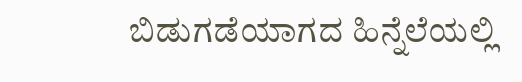ಬಿಡುಗಡೆಯಾಗದ ಹಿನ್ನೆಲೆಯಲ್ಲಿ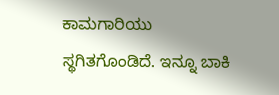ಕಾಮಗಾರಿಯು ಸ್ಥಗಿತಗೊಂಡಿದೆ. ಇನ್ನೂ ಬಾಕಿ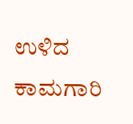ಉಳಿದ ಕಾಮಗಾರಿ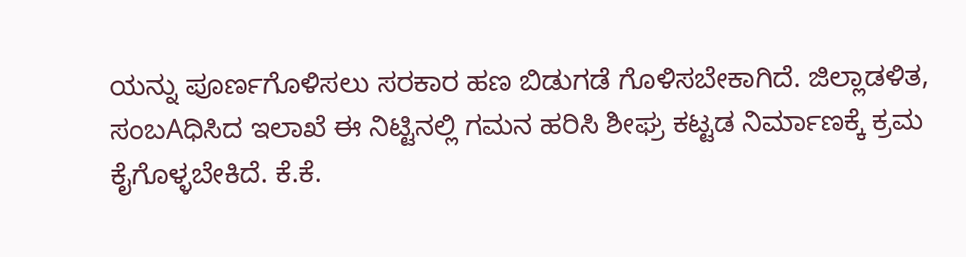ಯನ್ನು ಪೂರ್ಣಗೊಳಿಸಲು ಸರಕಾರ ಹಣ ಬಿಡುಗಡೆ ಗೊಳಿಸಬೇಕಾಗಿದೆ. ಜಿಲ್ಲಾಡಳಿತ, ಸಂಬAಧಿಸಿದ ಇಲಾಖೆ ಈ ನಿಟ್ಟಿನಲ್ಲಿ ಗಮನ ಹರಿಸಿ ಶೀಘ್ರ ಕಟ್ಟಡ ನಿರ್ಮಾಣಕ್ಕೆ ಕ್ರಮ ಕೈಗೊಳ್ಳಬೇಕಿದೆ. ಕೆ.ಕೆ.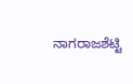ನಾಗರಾಜಶೆಟ್ಟಿ